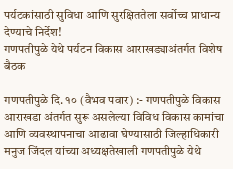पर्यटकांसाठी सुविधा आणि सुरक्षिततेला सर्वोच्च प्राधान्य देण्याचे निर्देश!
गणपतीपुळे येथे पर्यटन विकास आराखड्याअंतर्गत विशेष बैठक

गणपतीपुळे दि. १० (वैभव पवार) :- गणपतीपुळे विकास आराखडा अंतर्गत सुरू असलेल्या विविध विकास कामांचा आणि व्यवस्थापनाचा आढावा घेण्यासाठी जिल्हाधिकारी मनुज जिंदल यांच्या अध्यक्षतेखाली गणपतीपुळे येथे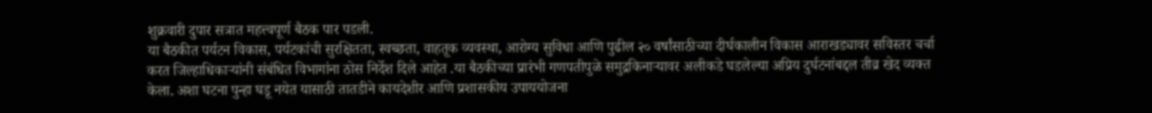शुक्रवारी दुपार सत्रात महत्त्वपूर्ण बैठक पार पडली.
या बैठकीत पर्यटन विकास, पर्यटकांची सुरक्षितता, स्वच्छता, वाहतूक व्यवस्था, आरोग्य सुविधा आणि पुढील २० वर्षांसाठीच्या दीर्घकालीन विकास आराखड्यावर सविस्तर चर्चा करत जिल्हाधिकाऱ्यांनी संबंधित विभागांना ठोस निर्देश दिले आहेत .या बैठकीच्या प्रारंभी गणपतीपुळे समुद्रकिनाऱ्यावर अलीकडे घडलेल्या अप्रिय दुर्घटनांबद्दल तीव्र खेद व्यक्त केला. अशा घटना पुन्हा घडू नयेत यासाठी तातडीने कायदेशीर आणि प्रशासकीय उपाययोजना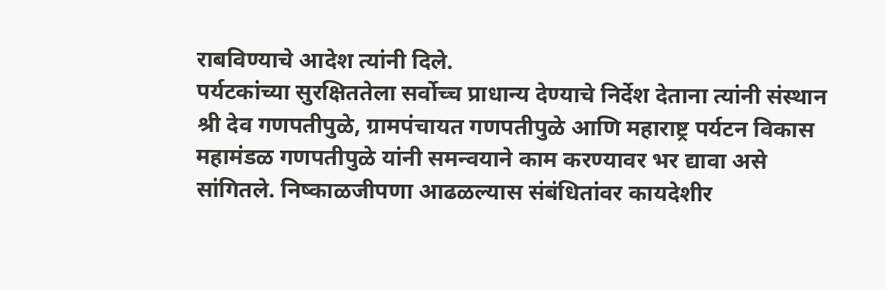राबविण्याचे आदेश त्यांनी दिले.
पर्यटकांच्या सुरक्षिततेला सर्वोच्च प्राधान्य देण्याचे निर्देश देताना त्यांनी संस्थान श्री देव गणपतीपुळे, ग्रामपंचायत गणपतीपुळे आणि महाराष्ट्र पर्यटन विकास महामंडळ गणपतीपुळे यांनी समन्वयाने काम करण्यावर भर द्यावा असे सांगितले. निष्काळजीपणा आढळल्यास संबंधितांवर कायदेशीर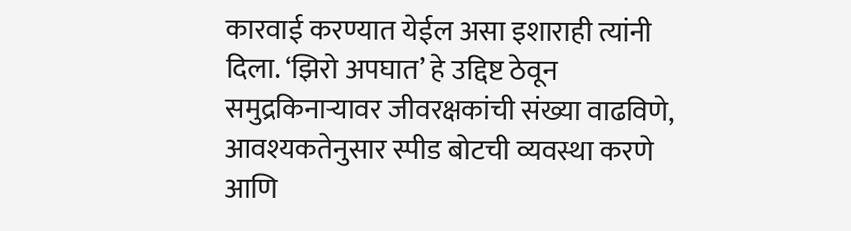कारवाई करण्यात येईल असा इशाराही त्यांनी दिला. ‘झिरो अपघात’ हे उद्दिष्ट ठेवून समुद्रकिनाऱ्यावर जीवरक्षकांची संख्या वाढविणे, आवश्यकतेनुसार स्पीड बोटची व्यवस्था करणे आणि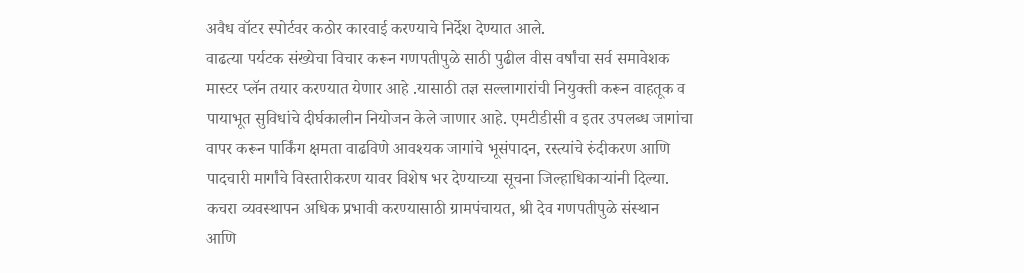अवैध वॉटर स्पोर्टवर कठोर कारवाई करण्याचे निर्देश देण्यात आले.
वाढत्या पर्यटक संख्येचा विचार करून गणपतीपुळे साठी पुढील वीस वर्षांचा सर्व समावेशक मास्टर प्लॅन तयार करण्यात येणार आहे .यासाठी तज्ञ सल्लागारांची नियुक्ती करून वाहतूक व पायाभूत सुविधांचे दीर्घकालीन नियोजन केले जाणार आहे. एमटीडीसी व इतर उपलब्ध जागांचा वापर करून पार्किंग क्षमता वाढविणे आवश्यक जागांचे भूसंपादन, रस्त्यांचे रुंदीकरण आणि पादचारी मार्गांचे विस्तारीकरण यावर विशेष भर देण्याच्या सूचना जिल्हाधिकाऱ्यांनी दिल्या. कचरा व्यवस्थापन अधिक प्रभावी करण्यासाठी ग्रामपंचायत, श्री देव गणपतीपुळे संस्थान आणि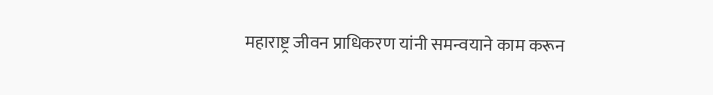महाराष्ट्र जीवन प्राधिकरण यांनी समन्वयाने काम करून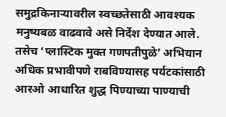समुद्रकिनाऱ्यावरील स्वच्छतेसाठी आवश्यक मनुष्यबळ वाढवावे असे निर्देश देण्यात आले.
तसेच ‘प्लास्टिक मुक्त गणपतीपुळे’ अभियान अधिक प्रभावीपणे राबविण्यासह पर्यटकांसाठी आरओ आधारित शुद्ध पिण्याच्या पाण्याची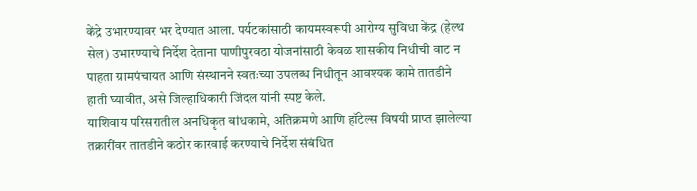केंद्रे उभारण्यावर भर देण्यात आला. पर्यटकांसाठी कायमस्वरूपी आरोग्य सुविधा केंद्र (हेल्थ सेल) उभारण्याचे निर्देश देताना पाणीपुरवठा योजनांसाठी केवळ शासकीय निधीची वाट न पाहता ग्रामपंचायत आणि संस्थानने स्वतःच्या उपलब्ध निधीतून आवश्यक कामे तातडीने हाती घ्यावीत, असे जिल्हाधिकारी जिंदल यांनी स्पष्ट केले.
याशिवाय परिसरातील अनधिकृत बांधकामे, अतिक्रमणे आणि हॉटेल्स विषयी प्राप्त झालेल्या तक्रारींवर तातडीने कठोर कारवाई करण्याचे निर्देश संबंधित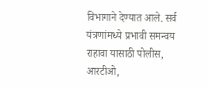विभागाने देण्यात आले. सर्व यंत्रणांमध्ये प्रभावी समन्वय राहावा यासाठी पोलीस, आरटीओ,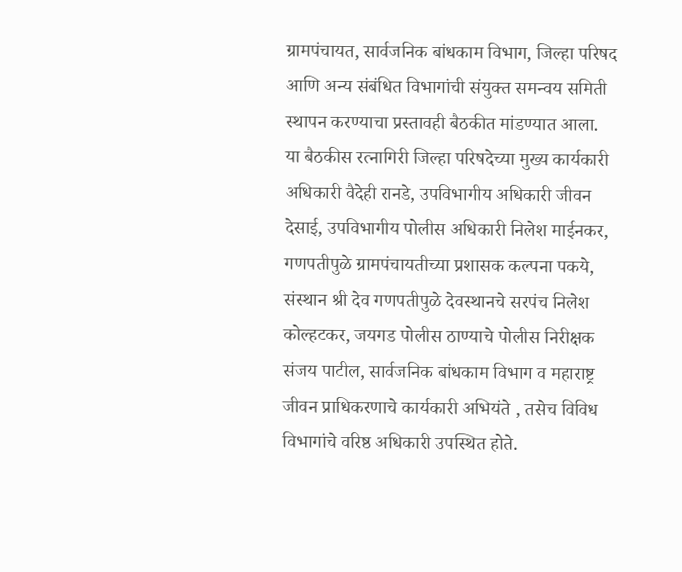ग्रामपंचायत, सार्वजनिक बांधकाम विभाग, जिल्हा परिषद आणि अन्य संबंधित विभागांची संयुक्त समन्वय समिती स्थापन करण्याचा प्रस्तावही बैठकीत मांडण्यात आला.
या बैठकीस रत्नागिरी जिल्हा परिषदेच्या मुख्य कार्यकारी अधिकारी वैदेही रानडे, उपविभागीय अधिकारी जीवन देसाई, उपविभागीय पोलीस अधिकारी निलेश माईनकर, गणपतीपुळे ग्रामपंचायतीच्या प्रशासक कल्पना पकये, संस्थान श्री देव गणपतीपुळे देवस्थानचे सरपंच निलेश कोल्हटकर, जयगड पोलीस ठाण्याचे पोलीस निरीक्षक संजय पाटील, सार्वजनिक बांधकाम विभाग व महाराष्ट्र जीवन प्राधिकरणाचे कार्यकारी अभियंते , तसेच विविध विभागांचे वरिष्ठ अधिकारी उपस्थित होते.